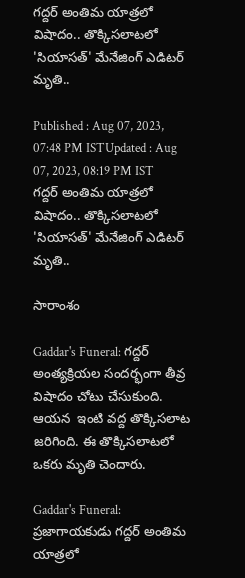గద్దర్ అంతిమ యాత్రలో విషాదం.. తొక్కిసలాటలో 'సియాసత్' మేనేజింగ్ ఎడిటర్ మృతి..

Published : Aug 07, 2023, 07:48 PM ISTUpdated : Aug 07, 2023, 08:19 PM IST
గద్దర్ అంతిమ యాత్రలో విషాదం.. తొక్కిసలాటలో 'సియాసత్' మేనేజింగ్ ఎడిటర్ మృతి..

సారాంశం

Gaddar's Funeral: గద్దర్ అంత్యక్రియల సందర్భంగా తీవ్ర విషాదం చోటు చేసుకుంది. ఆయన  ఇంటి వద్ద తొక్కిసలాట జరిగింది. ఈ తొక్కిసలాటలో ఒకరు మృతి చెందారు.

Gaddar's Funeral: ప్రజాగాయకుడు గద్దర్ అంతిమ యాత్రలో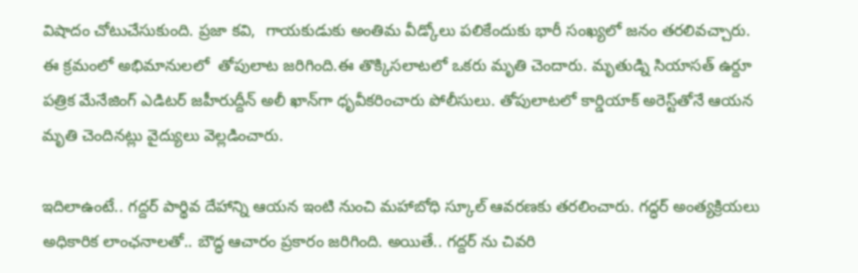విషాదం చోటుచేసుకుంది. ప్రజా కవి,  గాయకుడుకు అంతిమ వీడ్కోలు పలికేందుకు భారీ సంఖ్యలో జనం తరలివచ్చారు. ఈ క్రమంలో అభిమానులలో  తోపులాట జరిగింది.ఈ తొక్కిసలాటలో ఒకరు మృతి చెందారు. మృతుడ్ని సియాసత్ ఉర్దూ పత్రిక మేనేజింగ్ ఎడిటర్ జహీరుద్దీన్ అలీ ఖాన్‌గా ధృవీకరించారు పోలీసులు. తోపులాటలో కార్డియాక్ అరెస్ట్‌తోనే ఆయన మృతి చెందినట్లు వైద్యులు వెల్లడించారు.

ఇదిలాఉంటే.. గద్దర్ పార్థివ దేహాన్ని ఆయన ఇంటి నుంచి మహాబోధి స్కూల్ ఆవరణకు తరలించారు. గద్ధర్‌ అంత్యక్రియలు అధికారిక లాంఛనాలతో.. బౌద్ధ ఆచారం ప్రకారం జరిగింది. అయితే.. గద్దర్ ను చివరి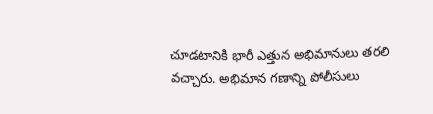చూడటానికి భారీ ఎత్తున అభిమానులు తరలి వచ్చారు. అభిమాన గణాన్ని పోలీసులు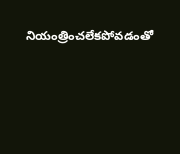నియంత్రించలేకపోవడంతో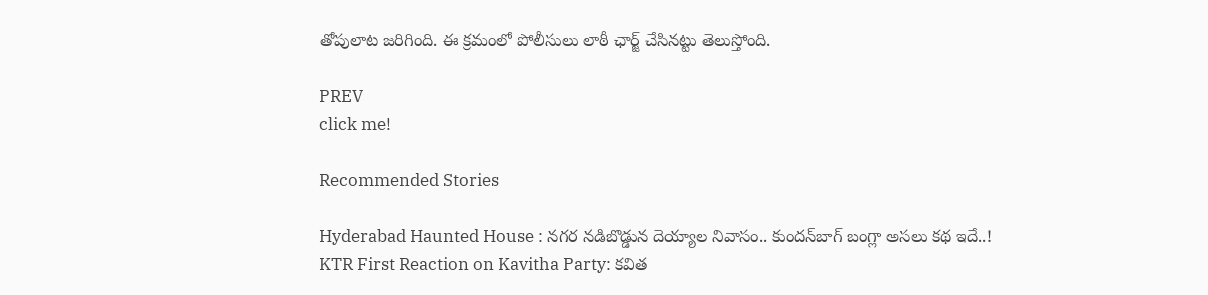తోపులాట జరిగింది. ఈ క్రమంలో పోలీసులు లాఠీ ఛార్జ్ చేసినట్టు తెలుస్తోంది.

PREV
click me!

Recommended Stories

Hyderabad Haunted House : నగర నడిబొడ్డున దెయ్యాల నివాసం.. కుందన్‌బాగ్‌ బంగ్లా అసలు కథ ఇదే..!
KTR First Reaction on Kavitha Party: కవిత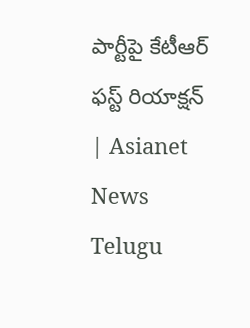పార్టీపై కేటీఆర్‌ ఫస్ట్‌ రియాక్షన్‌ | Asianet News Telugu